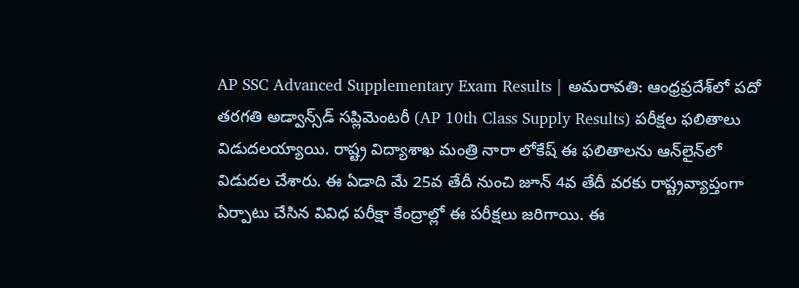AP SSC Advanced Supplementary Exam Results | అమరావతి: ఆంధ్రప్రదేశ్‌లో పదో తరగతి అడ్వాన్స్‌డ్‌ సప్లిమెంటరీ (AP 10th Class Supply Results) పరీక్షల ఫలితాలు విడుదలయ్యాయి. రాష్ట్ర విద్యాశాఖ మంత్రి నారా లోకేష్ ఈ ఫలితాలను ఆన్‌లైన్‌లో విడుదల చేశారు. ఈ ఏడాది మే 25వ తేదీ నుంచి జూన్ 4వ తేదీ వరకు రాష్ట్రవ్యాప్తంగా ఏర్పాటు చేసిన వివిధ పరీక్షా కేంద్రాల్లో ఈ పరీక్షలు జరిగాయి. ఈ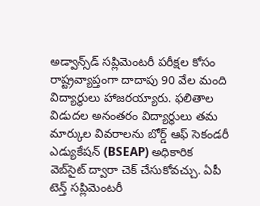అడ్వాన్స్‌డ్‌ సప్లిమెంటరీ పరీక్షల కోసం రాష్ట్రవ్యాప్తంగా దాదాపు 90 వేల మంది విద్యార్థులు హాజరయ్యారు. ఫలితాల విడుదల అనంతరం విద్యార్థులు తమ మార్కుల వివరాలను బోర్డ్ ఆఫ్ సెకండరీ ఎడ్యుకేషన్ (BSEAP) అధికారిక వెబ్‌సైట్ ద్వారా చెక్ చేసుకోవచ్చు. ఏపీ టెన్త్ సప్లిమెంటరీ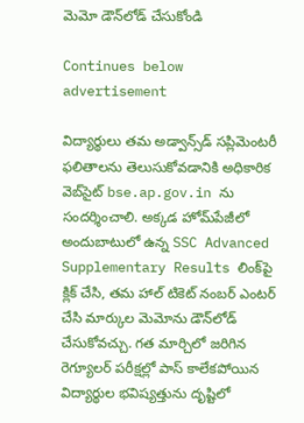మెమో డౌన్‌లోడ్ చేసుకోండి

Continues below advertisement

విద్యార్థులు తమ అడ్వాన్స్‌డ్‌ సప్లిమెంటరీ ఫలితాలను తెలుసుకోవడానికి అధికారిక వెబ్‌సైట్ bse.ap.gov.in ను సందర్శించాలి. అక్కడ హోమ్‌పేజీలో అందుబాటులో ఉన్న SSC Advanced Supplementary Results లింక్‌పై క్లిక్ చేసి, తమ హాల్ టికెట్ నంబర్ ఎంటర్ చేసి మార్కుల మెమోను డౌన్‌లోడ్ చేసుకోవచ్చు. గత మార్చిలో జరిగిన రెగ్యూలర్ పరీక్షల్లో పాస్ కాలేకపోయిన విద్యార్థుల భవిష్యత్తును దృష్టిలో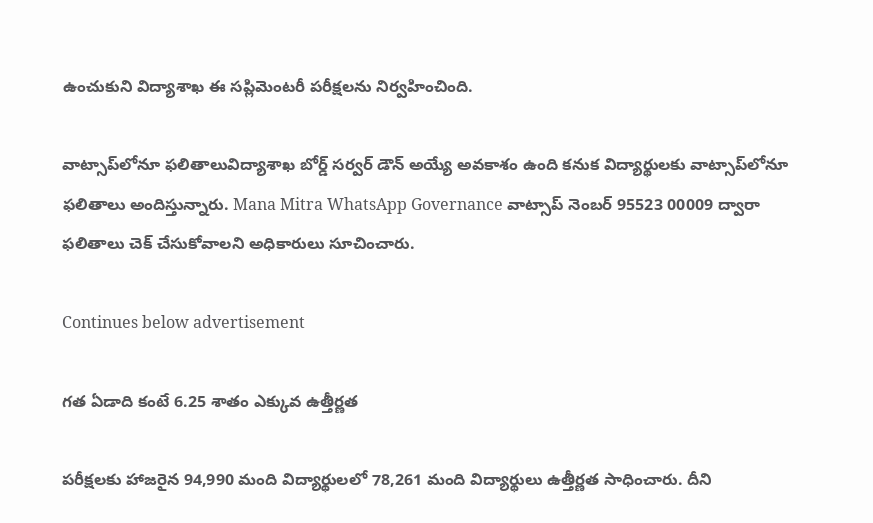ఉంచుకుని విద్యాశాఖ ఈ సప్లిమెంటరీ పరీక్షలను నిర్వహించింది.

వాట్సాప్‌లోనూ ఫలితాలువిద్యాశాఖ బోర్డ్ సర్వర్ డౌన్ అయ్యే అవకాశం ఉంది కనుక విద్యార్థులకు వాట్సాప్‌లోనూ ఫలితాలు అందిస్తున్నారు. Mana Mitra WhatsApp Governance వాట్సాప్ నెంబర్ 95523 00009 ద్వారా ఫలితాలు చెక్ చేసుకోవాలని అధికారులు సూచించారు.

Continues below advertisement

గత ఏడాది కంటే 6.25 శాతం ఎక్కువ ఉత్తీర్ణత

పరీక్షలకు హాజరైన 94,990 మంది విద్యార్థులలో 78,261 మంది విద్యార్థులు ఉత్తీర్ణత సాధించారు. దీని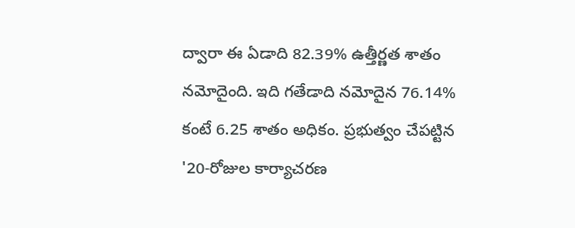ద్వారా ఈ ఏడాది 82.39% ఉత్తీర్ణత శాతం నమోదైంది. ఇది గతేడాది నమోదైన 76.14% కంటే 6.25 శాతం అధికం. ప్రభుత్వం చేపట్టిన '20-రోజుల కార్యాచరణ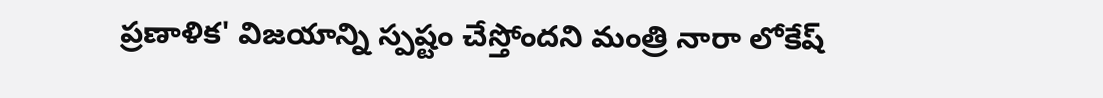ప్రణాళిక' విజయాన్ని స్పష్టం చేస్తోందని మంత్రి నారా లోకేష్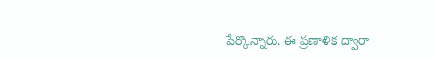పేర్కొన్నారు. ఈ ప్రణాళిక ద్వారా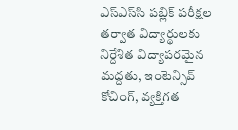ఎస్ఎస్‌సి పబ్లిక్ పరీక్షల తర్వాత విద్యార్థులకు నిర్దేశిత విద్యాపరమైన మద్దతు, ఇంటెన్సివ్ కోచింగ్, వ్యక్తిగత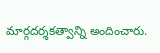మార్గదర్శకత్వాన్ని అందించారు.